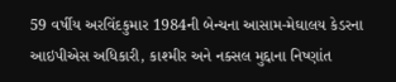59 વર્ષીય અરવિંદકુમાર 1984ની બેન્ચના આસામ-મેઘાલય કેડરના આઇપીએસ અધિકારી, કાશ્મીર અને નક્સલ મુદ્દાના નિષ્ણાંત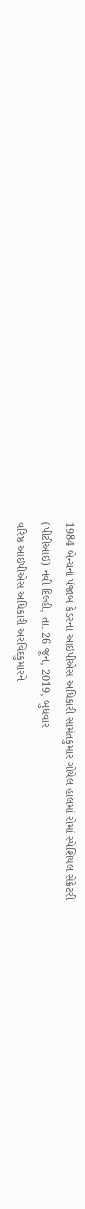1984 બેન્ચના પંજાબ કેડરના આઇપીએસ અધિકારી સામંતકુમાર ગોયેલ હાલમાં રોમાં સ્પેશિયલ સેક્રેટરી
(પીટીઆઇ) નવી દિલ્હી, તા. 26 જૂન, 2019, બુધવાર
વરિષ્ઠ આઇપીએસ અધિકારી અરવિંદકુમારને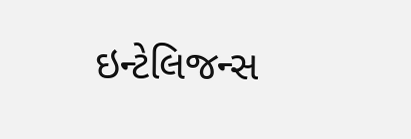ઇન્ટેલિજન્સ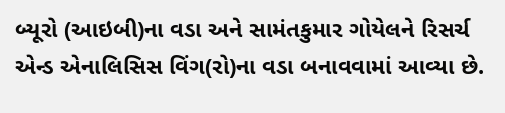બ્યૂરો (આઇબી)ના વડા અને સામંતકુમાર ગોયેલને રિસર્ચ એન્ડ એનાલિસિસ વિંગ(રો)ના વડા બનાવવામાં આવ્યા છે.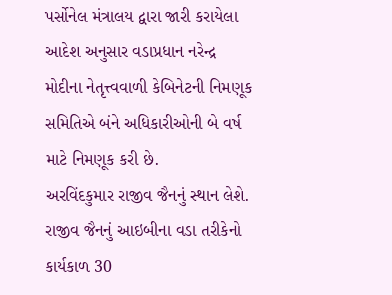પર્સોનેલ મંત્રાલય દ્વારા જારી કરાયેલા આદેશ અનુસાર વડાપ્રધાન નરેન્દ્ર મોદીના નેતૃત્ત્વવાળી કેબિનેટની નિમણૂક સમિતિએ બંને અધિકારીઓની બે વર્ષ માટે નિમણૂક કરી છે.
અરવિંદકુમાર રાજીવ જૈનનું સ્થાન લેશે. રાજીવ જૈનનું આઇબીના વડા તરીકેનો કાર્યકાળ 30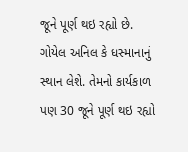જૂને પૂર્ણ થઇ રહ્યો છે. ગોયેલ અનિલ કે ધસ્માનાનું સ્થાન લેશે. તેમનો કાર્યકાળ પણ 30 જૂને પૂર્ણ થઇ રહ્યો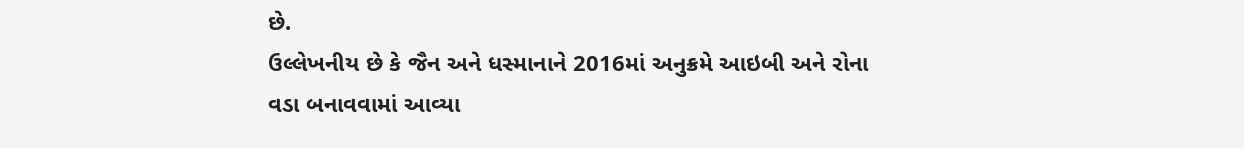છે.
ઉલ્લેખનીય છે કે જૈન અને ધસ્માનાને 2016માં અનુક્રમે આઇબી અને રોના વડા બનાવવામાં આવ્યા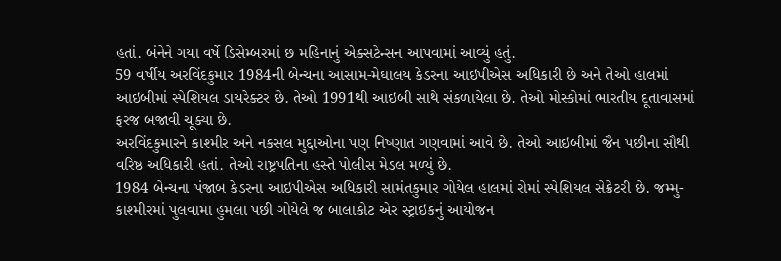હતાં. બંનેને ગયા વર્ષે ડિસેમ્બરમાં છ મહિનાનું એક્સટેન્સન આપવામાં આવ્યું હતું.
59 વર્ષીય અરવિંદકુમાર 1984ની બેન્ચના આસામ-મેઘાલય કેડરના આઇપીએસ અધિકારી છે અને તેઓ હાલમાં આઇબીમાં સ્પેશિયલ ડાયરેક્ટર છે. તેઓ 1991થી આઇબી સાથે સંકળાયેલા છે. તેઓ મોસ્કોમાં ભારતીય દૂતાવાસમાં ફરજ બજાવી ચૂક્યા છે.
અરવિંદકુમારને કાશ્મીર અને નકસલ મુદ્દાઓના પણ નિષ્ણાત ગણવામાં આવે છે. તેઓ આઇબીમાં જૈન પછીના સૌથી વરિષ્ઠ અધિકારી હતાં. તેઓ રાષ્ટ્રપતિના હસ્તે પોલીસ મેડલ મળ્યું છે.
1984 બેન્ચના પંજાબ કેડરના આઇપીએસ અધિકારી સામંતકુમાર ગોયેલ હાલમાં રોમાં સ્પેશિયલ સેક્રેટરી છે. જમ્મુ-કાશ્મીરમાં પુલવામા હુમલા પછી ગોયેલે જ બાલાકોટ એર સ્ટ્રાઇકનું આયોજન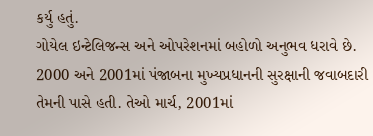કર્યુ હતું.
ગોયેલ ઇન્ટેલિજન્સ અને ઓપરેશનમાં બહોળો અનુભવ ધરાવે છે. 2000 અને 2001માં પંજાબના મુખ્યપ્રધાનની સુરક્ષાની જવાબદારી તેમની પાસે હતી. તેઓ માર્ચ, 2001માં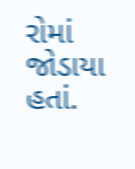રોમાં જોડાયા હતાં.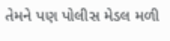તેમને પણ પોલીસ મેડલ મળી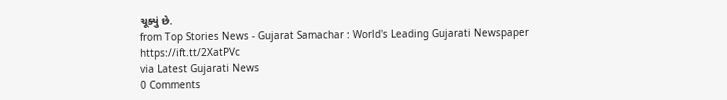ચૂક્યું છે.
from Top Stories News - Gujarat Samachar : World's Leading Gujarati Newspaper https://ift.tt/2XatPVc
via Latest Gujarati News
0 Comments